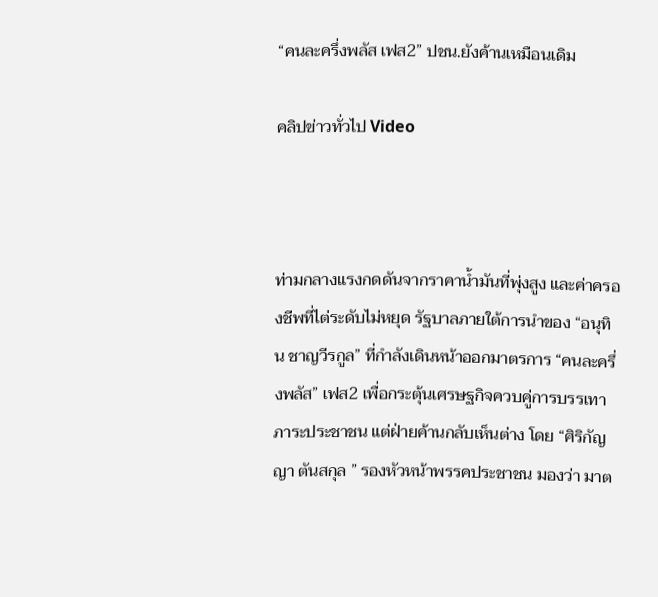“คนละครึ่งพลัส เฟส2” ปชน.ยังค้านเหมือนเดิม

คลิปข่าวทั่วไป Video



ท่ามกลางแรงกดดันจากราคาน้ำมันที่พุ่งสูง และค่าครองชีพที่ไต่ระดับไม่หยุด รัฐบาลภายใต้การนำของ “อนุทิน ชาญวีรกูล” ที่กำลังเดินหน้าออกมาตรการ “คนละครึ่งพลัส” เฟส2 เพื่อกระตุ้นเศรษฐกิจควบคู่การบรรเทาภาระประชาชน แต่ฝ่ายค้านกลับเห็นต่าง โดย “ศิริกัญญา ตันสกุล ” รองหัวหน้าพรรคประชาชน มองว่า มาต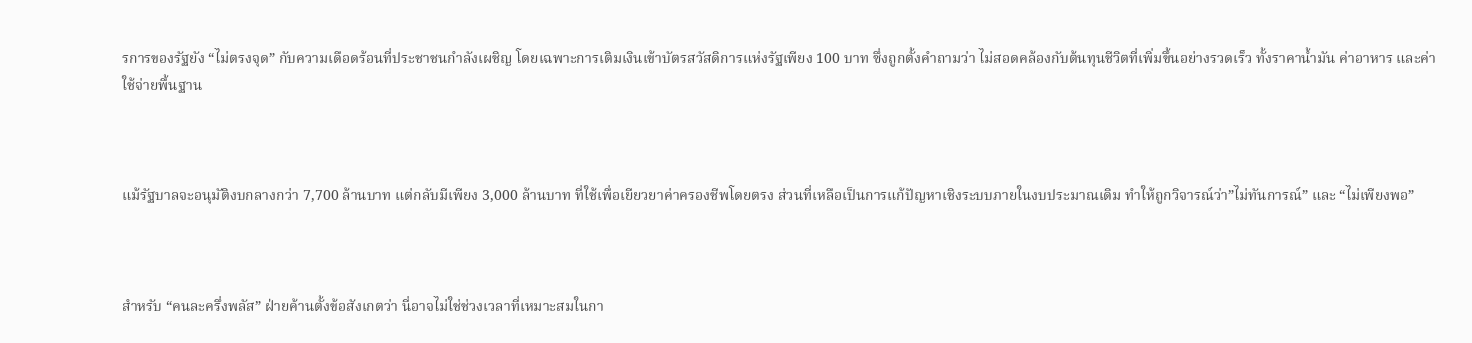รการของรัฐยัง “ไม่ตรงจุด” กับความเดือดร้อนที่ประชาชนกำลังเผชิญ โดยเฉพาะการเติมเงินเข้าบัตรสวัสดิการแห่งรัฐเพียง 100 บาท ซึ่งถูกตั้งคำถามว่า ไม่สอดคล้องกับต้นทุนชีวิตที่เพิ่มขึ้นอย่างรวดเร็ว ทั้งราคาน้ำมัน ค่าอาหาร และค่าใช้จ่ายพื้นฐาน



แม้รัฐบาลจะอนุมัติงบกลางกว่า 7,700 ล้านบาท แต่กลับมีเพียง 3,000 ล้านบาท ที่ใช้เพื่อเยียวยาค่าครองชีพโดยตรง ส่วนที่เหลือเป็นการแก้ปัญหาเชิงระบบภายในงบประมาณเดิม ทำให้ถูกวิจารณ์ว่า”ไม่ทันการณ์” และ “ไม่เพียงพอ”



สำหรับ “คนละครึ่งพลัส” ฝ่ายค้านตั้งข้อสังเกตว่า นี่อาจไม่ใช่ช่วงเวลาที่เหมาะสมในกา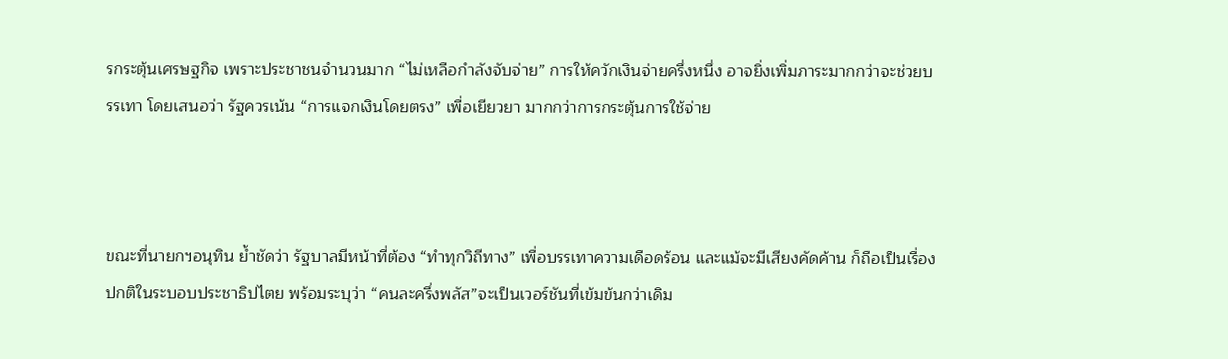รกระตุ้นเศรษฐกิจ เพราะประชาชนจำนวนมาก “ไม่เหลือกำลังจับจ่าย” การให้ควักเงินจ่ายครึ่งหนึ่ง อาจยิ่งเพิ่มภาระมากกว่าจะช่วยบรรเทา โดยเสนอว่า รัฐควรเน้น “การแจกเงินโดยตรง” เพื่อเยียวยา มากกว่าการกระตุ้นการใช้จ่าย



ขณะที่นายกฯอนุทิน ย้ำชัดว่า รัฐบาลมีหน้าที่ต้อง “ทำทุกวิถีทาง” เพื่อบรรเทาความเดือดร้อน และแม้จะมีเสียงคัดค้าน ก็ถือเป็นเรื่องปกติในระบอบประชาธิปไตย พร้อมระบุว่า “คนละครึ่งพลัส”จะเป็นเวอร์ชันที่เข้มข้นกว่าเดิม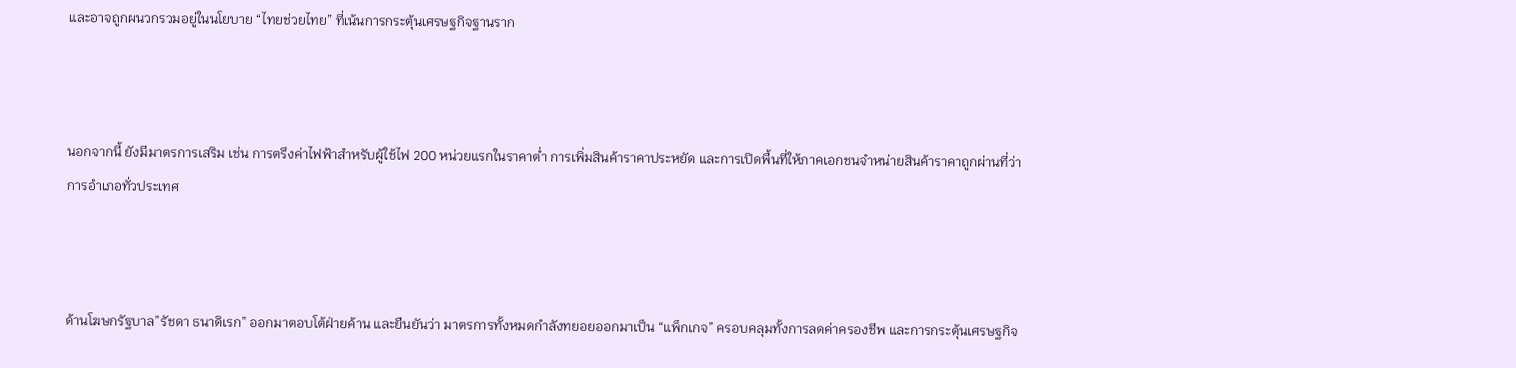และอาจถูกผนวกรวมอยู่ในนโยบาย “ไทยช่วยไทย” ที่เน้นการกระตุ้นเศรษฐกิจฐานราก



นอกจากนี้ ยังมีมาตรการเสริม เช่น การตรึงค่าไฟฟ้าสำหรับผู้ใช้ไฟ 200 หน่วยแรกในราคาต่ำ การเพิ่มสินค้าราคาประหยัด และการเปิดพื้นที่ให้ภาคเอกชนจำหน่ายสินค้าราคาถูกผ่านที่ว่าการอำเภอทั่วประเทศ



ด้านโฆษกรัฐบาล”รัชดา ธนาดิเรก” ออกมาตอบโต้ฝ่ายค้าน และยืนยันว่า มาตรการทั้งหมดกำลังทยอยออกมาเป็น “แพ็กเกจ” ครอบคลุมทั้งการลดค่าครองชีพ และการกระตุ้นเศรษฐกิจ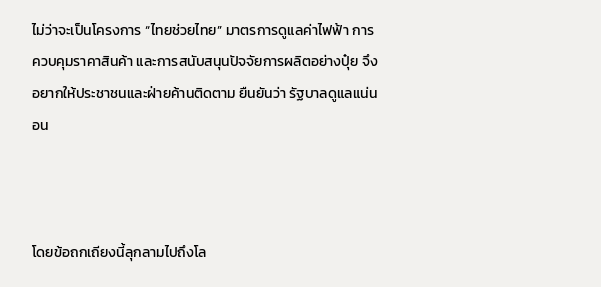ไม่ว่าจะเป็นโครงการ “ไทยช่วยไทย” มาตรการดูแลค่าไฟฟ้า การควบคุมราคาสินค้า และการสนับสนุนปัจจัยการผลิตอย่างปุ๋ย จึงอยากให้ประชาชนและฝ่ายค้านติดตาม ยืนยันว่า รัฐบาลดูแลแน่นอน



โดยข้อถกเถียงนี้ลุกลามไปถึงโล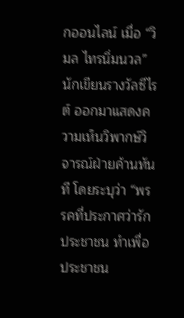กออนไลน์ เมื่อ “วิมล ไทรนิ่มนวล” นักเขียนรางวัลซีไรต์ ออกมาแสดงความเห็นวิพากษ์วิจารณ์ฝ่ายค้านทันที โดยระบุว่า “พรรคที่ประกาศว่ารักประชาชน ทำเพื่อประชาชน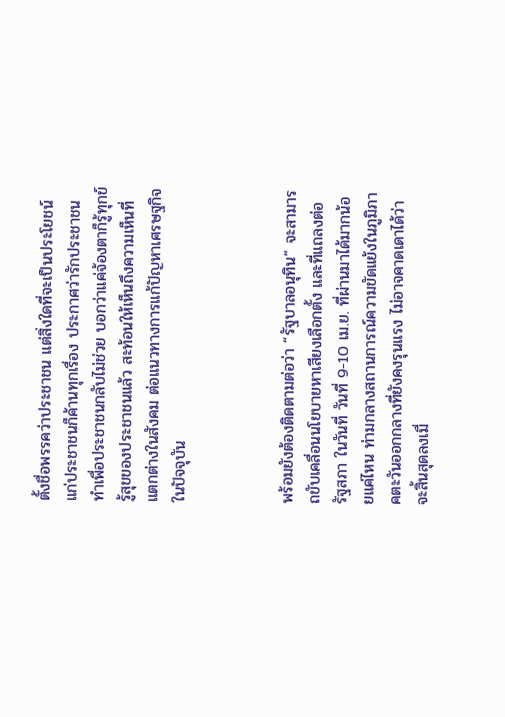ตั้งชื่อพรรคว่าประชาชน แต่สิ่งใดที่จะเป็นประโยชน์แก่ประชาชนก็ค้านทุกเรื่อง ประกาศว่ารักประชาชน ทำเพื่อประชาชนกลับไม่ช่วย บอกว่าแค่จ้องตาก็รู้ทุกข์รู้สุขของประชาชนแล้ว สะท้อนให้เห็นถึงความเห็นที่แตกต่างในสังคม ต่อแนวทางการแก้ปัญหาเศรษฐกิจในปัจจุบัน



พร้อมยังต้องติดตามต่อว่า “รัฐบาลอนุทิน” จะสามารถขับเคลื่อนนโยบายหาเสียงเลือกตั้ง และที่แถลงต่อรัฐสภา ในวันที่ วันที่ 9-10 เม.ย. ที่ผ่านมาได้มากน้อยแค่ไหน ท่ามกลางสถานการณ์ความขัดแย้งในภูมิภาคตะวันออกกลางที่ยังคงรุนแรง ไม่อาจคาดเดาได้ว่าจะสิ้นสุดลงเมื่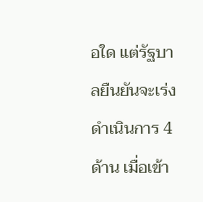อใด แต่รัฐบาลยืนยันจะเร่งดำเนินการ 4 ด้าน เมื่อเข้า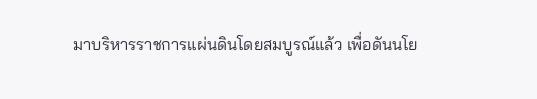มาบริหารราชการแผ่นดินโดยสมบูรณ์แล้ว เพื่อดันนโย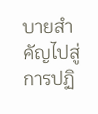บายสำคัญไปสู่การปฏิ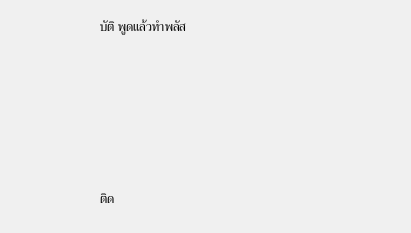บัติ พูดแล้วทำพลัส







ติด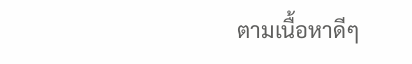ตามเนื้อหาดีๆ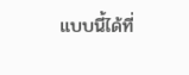แบบนี้ได้ที่